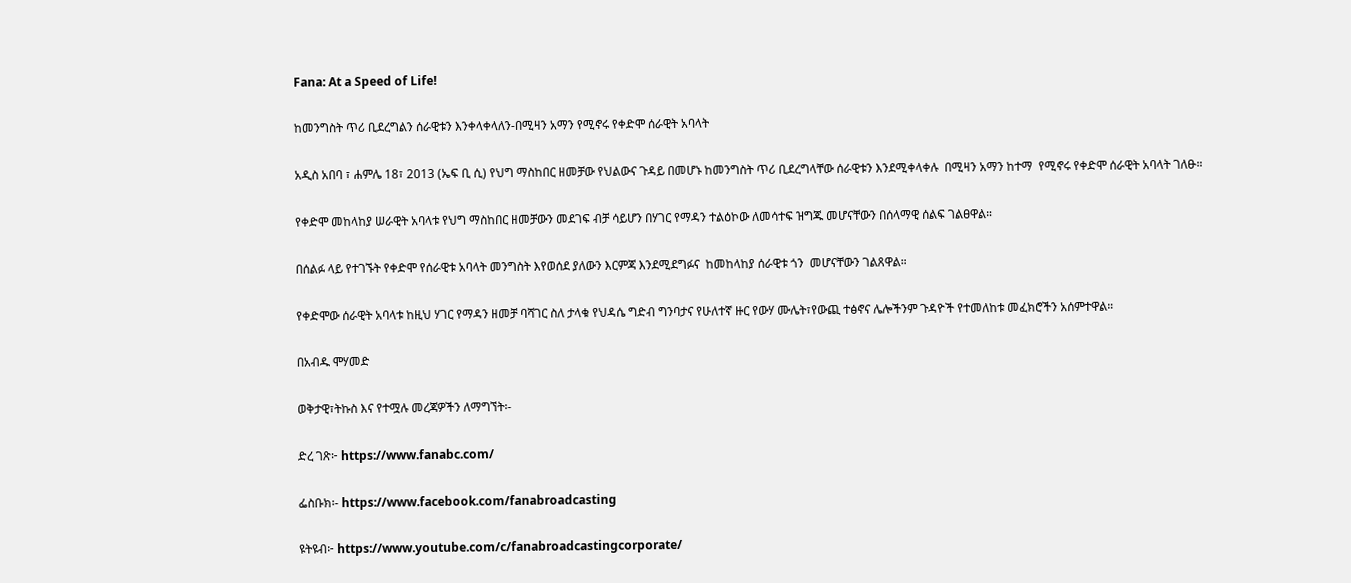Fana: At a Speed of Life!

ከመንግስት ጥሪ ቢደረግልን ሰራዊቱን እንቀላቀላለን-በሚዛን አማን የሚኖሩ የቀድሞ ሰራዊት አባላት

አዲስ አበባ ፣ ሐምሌ 18፣ 2013 (ኤፍ ቢ ሲ) የህግ ማስከበር ዘመቻው የህልውና ጉዳይ በመሆኑ ከመንግስት ጥሪ ቢደረግላቸው ሰራዊቱን እንደሚቀላቀሉ  በሚዛን አማን ከተማ  የሚኖሩ የቀድሞ ሰራዊት አባላት ገለፁ።

የቀድሞ መከላከያ ሠራዊት አባላቱ የህግ ማስከበር ዘመቻውን መደገፍ ብቻ ሳይሆን በሃገር የማዳን ተልዕኮው ለመሳተፍ ዝግጁ መሆናቸውን በሰላማዊ ሰልፍ ገልፀዋል።

በሰልፉ ላይ የተገኙት የቀድሞ የሰራዊቱ አባላት መንግስት እየወሰደ ያለውን እርምጃ እንደሚደግፉና  ከመከላከያ ሰራዊቱ ጎን  መሆናቸውን ገልጸዋል።

የቀድሞው ሰራዊት አባላቱ ከዚህ ሃገር የማዳን ዘመቻ ባሻገር ስለ ታላቁ የህዳሴ ግድብ ግንባታና የሁለተኛ ዙር የውሃ ሙሌት፣የውጪ ተፅኖና ሌሎችንም ጉዳዮች የተመለከቱ መፈክሮችን አሰምተዋል።

በአብዱ ሞሃመድ

ወቅታዊ፣ትኩስ እና የተሟሉ መረጃዎችን ለማግኘት፡-

ድረ ገጽ፦ https://www.fanabc.com/

ፌስቡክ፡- https://www.facebook.com/fanabroadcasting

ዩትዩብ፦ https://www.youtube.com/c/fanabroadcastingcorporate/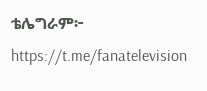ቴሌግራም፦ https://t.me/fanatelevision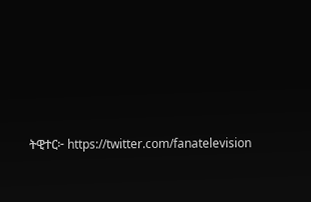ትዊተር፦ https://twitter.com/fanatelevision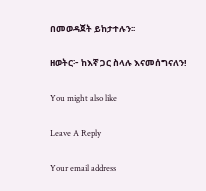በመወዳጀት ይከታተሉን፡፡

ዘወትር፦ ከእኛ ጋር ስላሉ እናመሰግናለን!

You might also like

Leave A Reply

Your email address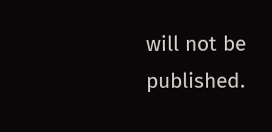will not be published.